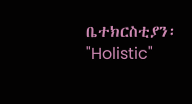ቤተክርስቲያን፡ "Holistic"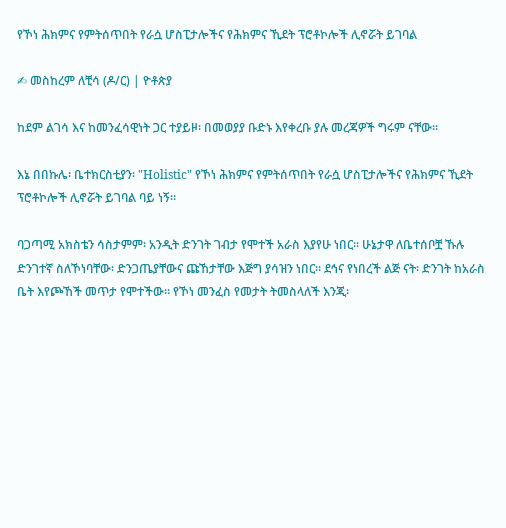የኾነ ሕክምና የምትሰጥበት የራሷ ሆስፒታሎችና የሕክምና ኺደት ፕሮቶኮሎች ሊኖሯት ይገባል

✍ መስከረም ለቺሳ (ዶ/ር) | ዮቶጵያ

ከደም ልገሳ እና ከመንፈሳዊነት ጋር ተያይዞ፡ በመወያያ ቡድኑ እየቀረቡ ያሉ መረጃዎች ግሩም ናቸው።

እኔ በበኩሌ፡ ቤተክርስቲያን፡ "Holistic" የኾነ ሕክምና የምትሰጥበት የራሷ ሆስፒታሎችና የሕክምና ኺደት ፕሮቶኮሎች ሊኖሯት ይገባል ባይ ነኝ።

ባጋጣሚ አክስቴን ሳስታምም፡ አንዲት ድንገት ገብታ የሞተች አራስ እያየሁ ነበር። ሁኔታዋ ለቤተሰቦቿ ኹሉ ድንገተኛ ስለኾነባቸው፡ ድንጋጤያቸውና ጩኸታቸው እጅግ ያሳዝን ነበር። ደኅና የነበረች ልጅ ናት፡ ድንገት ከአራስ ቤት እየጮኸች መጥታ የሞተችው። የኾነ መንፈስ የመታት ትመስላለች እንጂ፡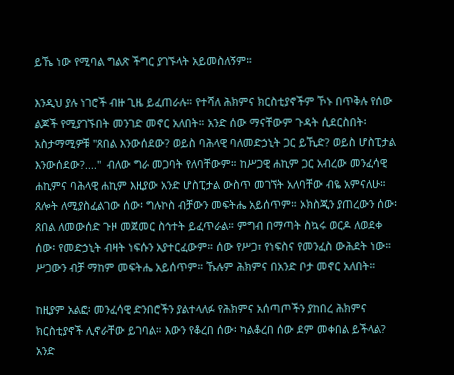ይኼ ነው የሚባል ግልጽ ችግር ያገኙላት አይመስለኝም።

እንዲህ ያሉ ነገሮች ብዙ ጊዜ ይፈጠራሉ። የተሻለ ሕክምና ክርስቲያኖችም ኾኑ በጥቅሉ የሰው ልጆች የሚያገኙበት መንገድ መኖር አለበት። አንድ ሰው ማናቸውም ጉዳት ሲደርስበት፡ አስታማሚዎቹ "ጸበል እንውሰደው? ወይስ ባሕላዊ ባለመድኃኒት ጋር ይኺድ? ወይስ ሆስፒታል እንውሰደው?...."  ብለው ግራ መጋባት የለባቸውም። ከሥጋዊ ሐኪም ጋር አብረው መንፈሳዊ ሐኪምና ባሕላዊ ሐኪም እዚያው አንድ ሆስፒታል ውስጥ መገኘት አለባቸው ብዬ አምናለሁ። ጸሎት ለሚያስፈልገው ሰው፡ ግሉኮስ ብቻውን መፍትሔ አይሰጥም። ኦክስጂን ያጠረውን ሰው፡ ጸበል ለመውሰድ ጉዞ መጀመር ስኅተት ይፈጥራል። ምግብ በማጣት ስኳሩ ወርዶ ለወደቀ ሰው፡ የመድኃኒት ብዛት ነፍሱን አያተርፈውም። ሰው የሥጋ፣ የነፍስና የመንፈስ ውሕደት ነው። ሥጋውን ብቻ ማከም መፍትሔ አይሰጥም። ኹሉም ሕክምና በአንድ ቦታ መኖር አለበት።

ከዚያም አልፎ፡ መንፈሳዊ ድንበሮችን ያልተላለፉ የሕክምና አሰጣጦችን ያከበረ ሕክምና ክርስቲያኖች ሊኖራቸው ይገባል። እውን የቆረበ ሰው፡ ካልቆረበ ሰው ደም መቀበል ይችላል? አንድ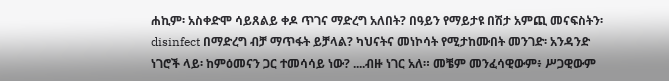ሐኪም፡ አስቀድሞ ሳይጸልይ ቀዶ ጥገና ማድረግ አለበት? በዓይን የማይታዩ በሽታ አምጪ መናፍስትን፡ disinfect በማድረግ ብቻ ማጥፋት ይቻላል? ካህናትና መነኮሳት የሚታከሙበት መንገድ፡ አንዳንድ ነገሮች ላይ፡ ከምዕመናን ጋር ተመሳሳይ ነው? ....ብዙ ነገር አለ። መቼም መንፈሳዊውም፥ ሥጋዊውም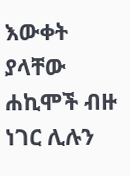እውቀት ያላቸው ሐኪሞች ብዙ ነገር ሊሉን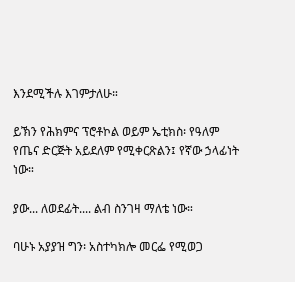እንደሚችሉ እገምታለሁ።

ይኽን የሕክምና ፕሮቶኮል ወይም ኤቲክስ፡ የዓለም የጤና ድርጅት አይደለም የሚቀርጽልን፤ የኛው ኃላፊነት ነው።

ያው... ለወደፊት.... ልብ ስንገዛ ማለቴ ነው።

ባሁኑ አያያዝ ግን፡ አስተካክሎ መርፌ የሚወጋ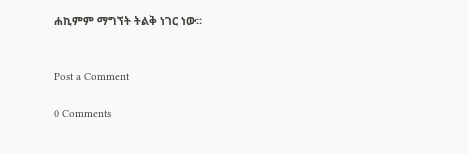ሐኪምም ማግኘት ትልቅ ነገር ነው።


Post a Comment

0 Comments